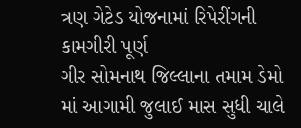ત્રણ ગેટેડ યોજનામાં રિપેરીંગની કામગીરી પૂર્ણ
ગીર સોમનાથ જિલ્લાના તમામ ડેમો માં આગામી જુલાઈ માસ સુધી ચાલે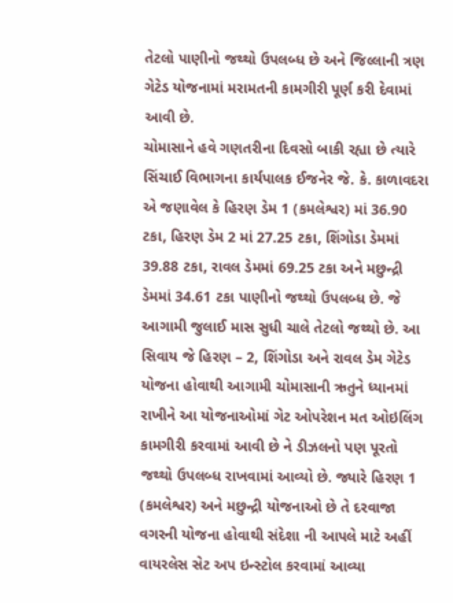તેટલો પાણીનો જથ્થો ઉપલબ્ધ છે અને જિલ્લાની ત્રણ ગેટેડ યોજનામાં મરામતની કામગીરી પૂર્ણ કરી દેવામાં આવી છે.
ચોમાસાને હવે ગણતરીના દિવસો બાકી રહ્યા છે ત્યારે સિંચાઈ વિભાગના કાર્યપાલક ઈજનેર જે. કે. કાળાવદરા એ જણાવેલ કે હિરણ ડેમ 1 (કમલેશ્વર) માં 36.90 ટકા, હિરણ ડેમ 2 માં 27.25 ટકા, શિંગોડા ડેમમાં 39.88 ટકા, રાવલ ડેમમાં 69.25 ટકા અને મછુન્દ્રી ડેમમાં 34.61 ટકા પાણીનો જથ્થો ઉપલબ્ધ છે. જે આગામી જુલાઈ માસ સુધી ચાલે તેટલો જથ્થો છે. આ સિવાય જે હિરણ – 2, શિંગોડા અને રાવલ ડેમ ગેટેડ યોજના હોવાથી આગામી ચોમાસાની ઋતુને ધ્યાનમાં રાખીને આ યોજનાઓમાં ગેટ ઓપરેશન મત ઓઇલિંગ કામગીરી કરવામાં આવી છે ને ડીઝલનો પણ પૂરતો જથ્થો ઉપલબ્ધ રાખવામાં આવ્યો છે. જ્યારે હિરણ 1 (કમલેશ્વર) અને મછુન્દ્રી યોજનાઓ છે તે દરવાજા વગરની યોજના હોવાથી સંદેશા ની આપલે માટે અહીં વાયરલેસ સેટ અપ ઇન્સ્ટોલ કરવામાં આવ્યા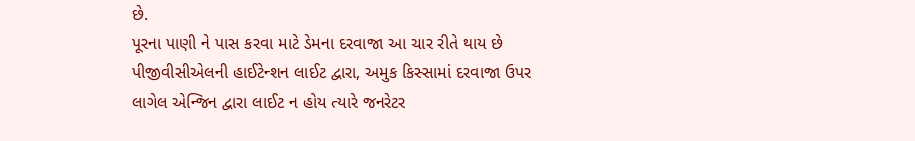છે.
પૂરના પાણી ને પાસ કરવા માટે ડેમના દરવાજા આ ચાર રીતે થાય છે પીજીવીસીએલની હાઈટેન્શન લાઈટ દ્વારા, અમુક કિસ્સામાં દરવાજા ઉપર લાગેલ એન્જિન દ્વારા લાઈટ ન હોય ત્યારે જનરેટર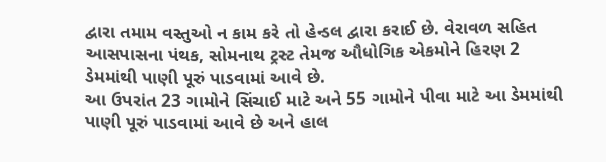દ્વારા તમામ વસ્તુઓ ન કામ કરે તો હેન્ડલ દ્વારા કરાઈ છે. વેરાવળ સહિત આસપાસના પંથક, સોમનાથ ટ્રસ્ટ તેમજ ઔધોગિક એકમોને હિરણ 2 ડેમમાંથી પાણી પૂરું પાડવામાં આવે છે.
આ ઉપરાંત 23 ગામોને સિંચાઈ માટે અને 55 ગામોને પીવા માટે આ ડેમમાંથી પાણી પૂરું પાડવામાં આવે છે અને હાલ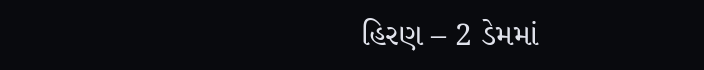હિરણ – 2 ડેમમાં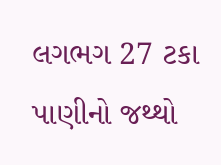લગભગ 27 ટકા પાણીનો જથ્થો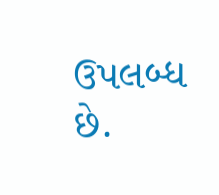ઉપલબ્ધ છે.